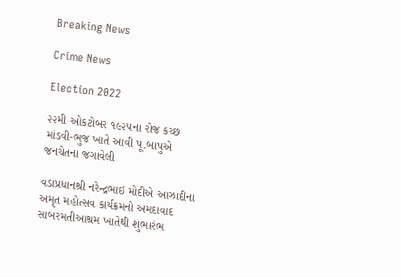Breaking News

Crime News

Election 2022

૨૨મી ઓકટોબર ૧૯૨૫ના રોજ કચ્છ માંડવી-ભુજ ખાતે આવી પૂ.બાપુએ જનચેતના જગાવેલી

વડાપ્રધાનશ્રી નરેન્દ્રભાઇ મોદીએ આઝાદીના અમૃત મહોત્સવ કાર્યક્રમનો અમદાવાદ સાબરમતીઆશ્રમ ખાતેથી શુભારંભ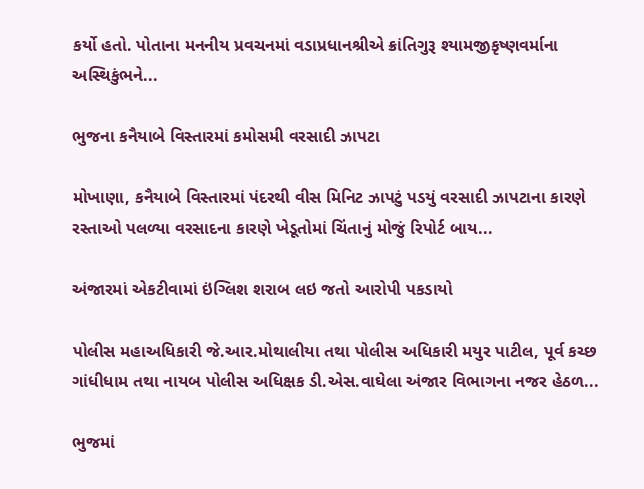કર્યો હતો. પોતાના મનનીય પ્રવચનમાં વડાપ્રધાનશ્રીએ ક્રાંતિગુરૂ શ્યામજીકૃષ્ણવર્માના અસ્થિકુંભને...

ભુજના કનૈયાબે વિસ્તારમાં કમોસમી વરસાદી ઝાપટા

મોખાણા, કનૈયાબે વિસ્તારમાં પંદરથી વીસ મિનિટ ઝાપટું પડયું વરસાદી ઝાપટાના કારણે રસ્તાઓ પલળ્યા વરસાદના કારણે ખેડૂતોમાં ચિંતાનું મોજું રિપોર્ટ બાય...

અંજારમાં એકટીવામાં ઇંગ્લિશ શરાબ લઇ જતો આરોપી પકડાયો

પોલીસ મહાઅધિકારી જે.આર.મોથાલીયા તથા પોલીસ અધિકારી મયુર પાટીલ, પૂર્વ કચ્છ ગાંધીધામ તથા નાયબ પોલીસ અધિક્ષક ડી.એસ.વાઘેલા અંજાર વિભાગના નજર હેઠળ...

ભુજમાં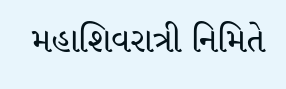મહાશિવરાત્રી નિમિતે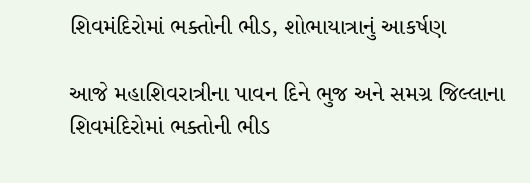શિવમંદિરોમાં ભક્તોની ભીડ, શોભાયાત્રાનું આકર્ષણ

આજે મહાશિવરાત્રીના પાવન દિને ભુજ અને સમગ્ર જિલ્લાના શિવમંદિરોમાં ભક્તોની ભીડ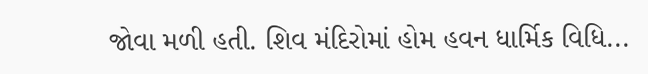જોવા મળી હતી. શિવ મંદિરોમાં હોમ હવન ધાર્મિક વિધિ...